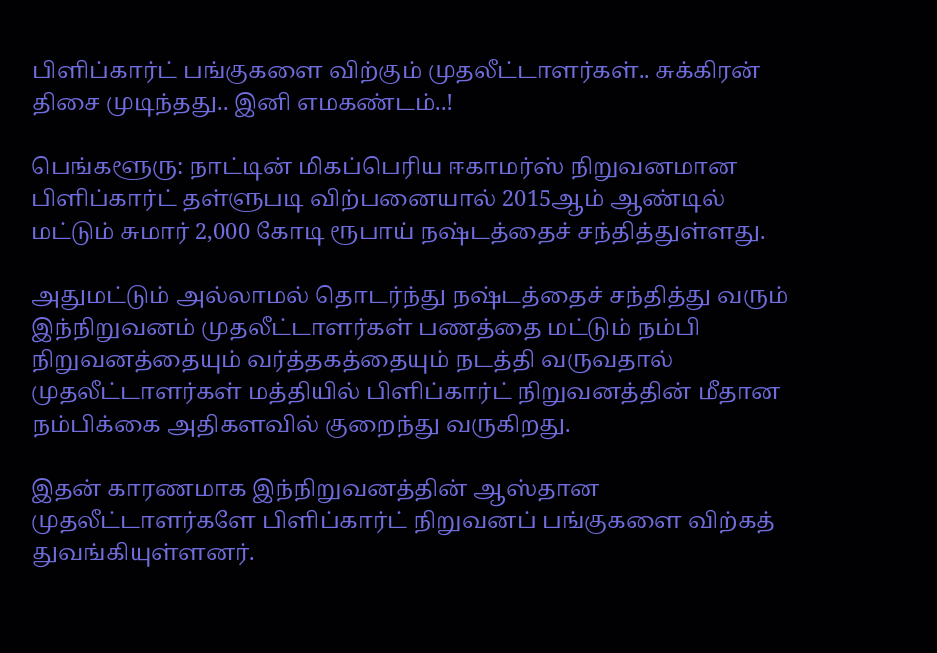பிளிப்கார்ட் பங்குகளை விற்கும் முதலீட்டாளர்கள்.. சுக்கிரன் திசை முடிந்தது.. இனி எமகண்டம்..!

பெங்களூரு: நாட்டின் மிகப்பெரிய ஈகாமர்ஸ் நிறுவனமான பிளிப்கார்ட் தள்ளுபடி விற்பனையால் 2015ஆம் ஆண்டில் மட்டும் சுமார் 2,000 கோடி ரூபாய் நஷ்டத்தைச் சந்தித்துள்ளது.

அதுமட்டும் அல்லாமல் தொடர்ந்து நஷ்டத்தைச் சந்தித்து வரும் இந்நிறுவனம் முதலீட்டாளர்கள் பணத்தை மட்டும் நம்பி நிறுவனத்தையும் வர்த்தகத்தையும் நடத்தி வருவதால் முதலீட்டாளர்கள் மத்தியில் பிளிப்கார்ட் நிறுவனத்தின் மீதான நம்பிக்கை அதிகளவில் குறைந்து வருகிறது.

இதன் காரணமாக இந்நிறுவனத்தின் ஆஸ்தான முதலீட்டாளர்களே பிளிப்கார்ட் நிறுவனப் பங்குகளை விற்கத் துவங்கியுள்ளனர்.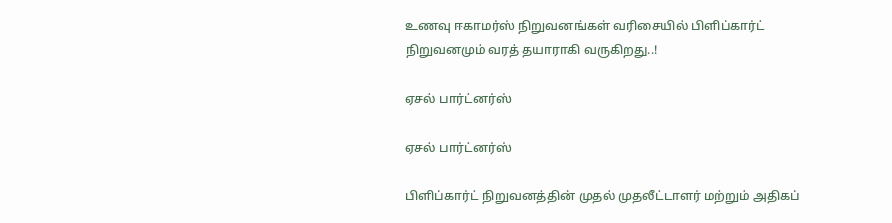உணவு ஈகாமர்ஸ் நிறுவனங்கள் வரிசையில் பிளிப்கார்ட் நிறுவனமும் வரத் தயாராகி வருகிறது..!

ஏசல் பார்ட்னர்ஸ்

ஏசல் பார்ட்னர்ஸ்

பிளிப்கார்ட் நிறுவனத்தின் முதல் முதலீட்டாளர் மற்றும் அதிகப்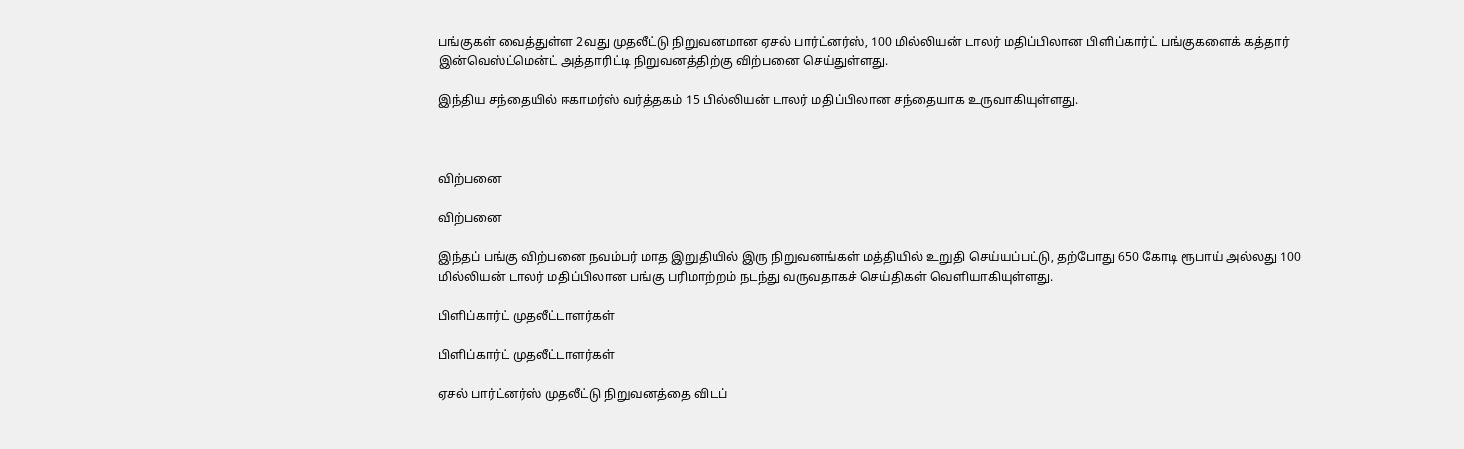பங்குகள் வைத்துள்ள 2வது முதலீட்டு நிறுவனமான ஏசல் பார்ட்னர்ஸ், 100 மில்லியன் டாலர் மதிப்பிலான பிளிப்கார்ட் பங்குகளைக் கத்தார் இன்வெஸ்ட்மென்ட் அத்தாரிட்டி நிறுவனத்திற்கு விற்பனை செய்துள்ளது.

இந்திய சந்தையில் ஈகாமர்ஸ் வர்த்தகம் 15 பில்லியன் டாலர் மதிப்பிலான சந்தையாக உருவாகியுள்ளது.



விற்பனை

விற்பனை

இந்தப் பங்கு விற்பனை நவம்பர் மாத இறுதியில் இரு நிறுவனங்கள் மத்தியில் உறுதி செய்யப்பட்டு, தற்போது 650 கோடி ரூபாய் அல்லது 100 மில்லியன் டாலர் மதிப்பிலான பங்கு பரிமாற்றம் நடந்து வருவதாகச் செய்திகள் வெளியாகியுள்ளது.

பிளிப்கார்ட் முதலீட்டாளர்கள்

பிளிப்கார்ட் முதலீட்டாளர்கள்

ஏசல் பார்ட்னர்ஸ் முதலீட்டு நிறுவனத்தை விடப்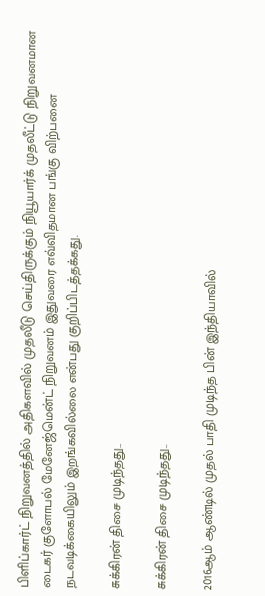பிளிப்கார்ட் நிறுவனத்தில் அதிகளவில் முதலீடு செய்திருக்கும் நியூயார்க் முதலீட்டு நிறுவனமான டைகர் குளோபல் மேனேஜ்மென்ட் நிறுவனம் இதுவரை எவ்விதமான பங்கு விற்பனை நடவடிக்கையிலும் இறங்கவில்லை என்பது குறிப்பிடத்தக்கது.

சுக்கிரன் திசை முடிந்தது..

சுக்கிரன் திசை முடிந்தது..

2016ஆம் ஆண்டில் முதல் பாதி முடிந்த பின் இந்தியாவில்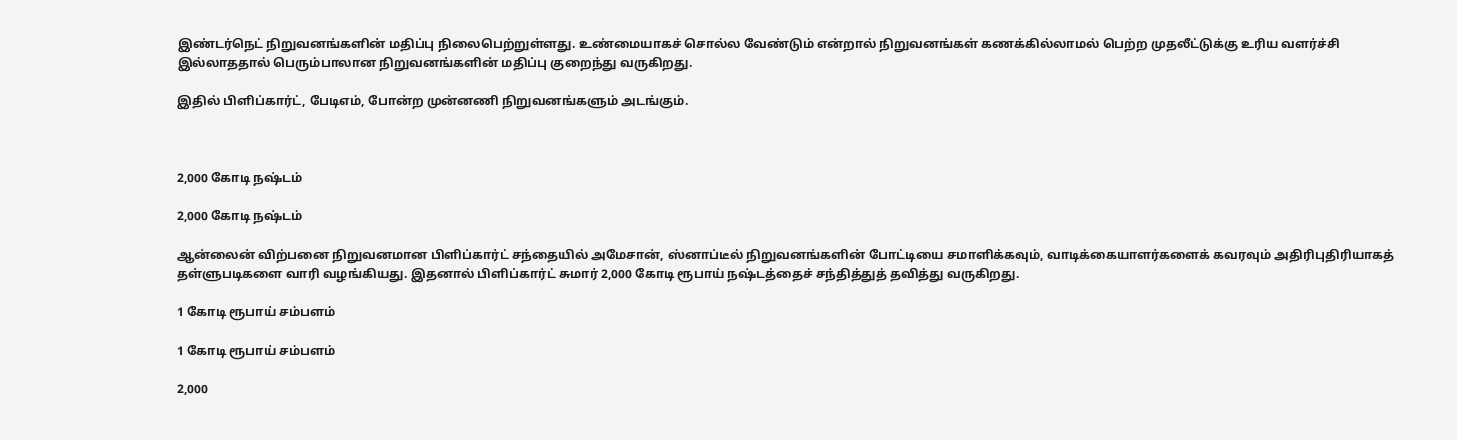இண்டர்நெட் நிறுவனங்களின் மதிப்பு நிலைபெற்றுள்ளது. உண்மையாகச் சொல்ல வேண்டும் என்றால் நிறுவனங்கள் கணக்கில்லாமல் பெற்ற முதலீட்டுக்கு உரிய வளர்ச்சி இல்லாததால் பெரும்பாலான நிறுவனங்களின் மதிப்பு குறைந்து வருகிறது.

இதில் பிளிப்கார்ட், பேடிஎம், போன்ற முன்னணி நிறுவனங்களும் அடங்கும்.



2,000 கோடி நஷ்டம்

2,000 கோடி நஷ்டம்

ஆன்லைன் விற்பனை நிறுவனமான பிளிப்கார்ட் சந்தையில் அமேசான், ஸ்னாப்டீல் நிறுவனங்களின் போட்டியை சமாளிக்கவும், வாடிக்கையாளர்களைக் கவரவும் அதிரிபுதிரியாகத் தள்ளுபடிகளை வாரி வழங்கியது. இதனால் பிளிப்கார்ட் சுமார் 2,000 கோடி ரூபாய் நஷ்டத்தைச் சந்தித்துத் தவித்து வருகிறது.

1 கோடி ரூபாய் சம்பளம்

1 கோடி ரூபாய் சம்பளம்

2,000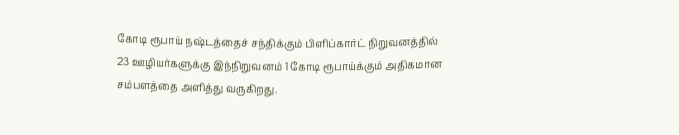கோடி ரூபாய் நஷ்டத்தைச் சந்திக்கும் பிளிப்கார்ட் நிறுவனத்தில் 23 ஊழியர்களுக்கு இந்நிறுவனம் 1 கோடி ரூபாய்க்கும் அதிகமான சம்பளத்தை அளித்து வருகிறது.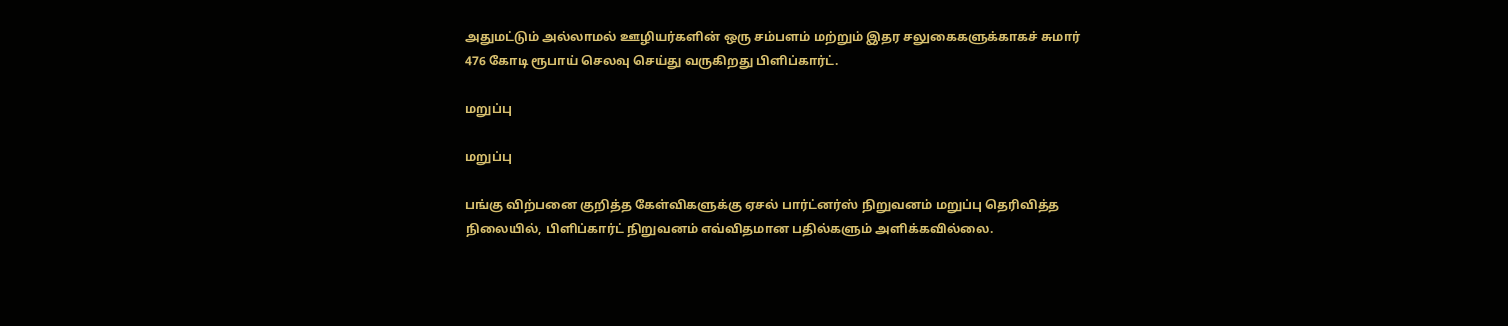அதுமட்டும் அல்லாமல் ஊழியர்களின் ஒரு சம்பளம் மற்றும் இதர சலுகைகளுக்காகச் சுமார் 476 கோடி ரூபாய் செலவு செய்து வருகிறது பிளிப்கார்ட்.

மறுப்பு

மறுப்பு

பங்கு விற்பனை குறித்த கேள்விகளுக்கு ஏசல் பார்ட்னர்ஸ் நிறுவனம் மறுப்பு தெரிவித்த நிலையில், பிளிப்கார்ட் நிறுவனம் எவ்விதமான பதில்களும் அளிக்கவில்லை.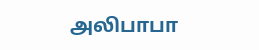அலிபாபா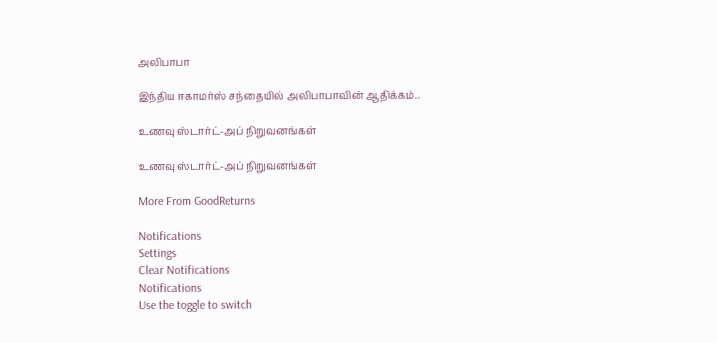அலிபாபா

இந்திய ஈகாமர்ஸ் சந்தையில் அலிபாபாவின் ஆதிக்கம்..

உணவு ஸ்டார்ட்-அப் நிறுவனங்கள்

உணவு ஸ்டார்ட்-அப் நிறுவனங்கள்

More From GoodReturns

Notifications
Settings
Clear Notifications
Notifications
Use the toggle to switch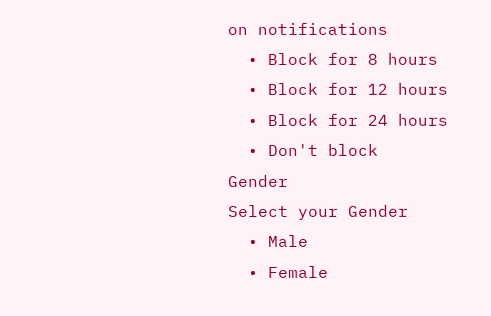on notifications
  • Block for 8 hours
  • Block for 12 hours
  • Block for 24 hours
  • Don't block
Gender
Select your Gender
  • Male
  • Female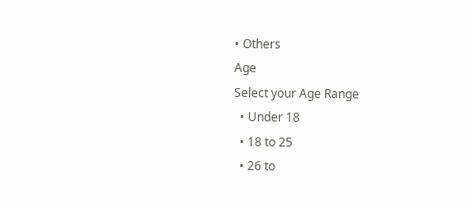• Others
Age
Select your Age Range
  • Under 18
  • 18 to 25
  • 26 to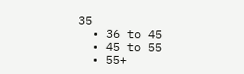35
  • 36 to 45
  • 45 to 55
  • 55+